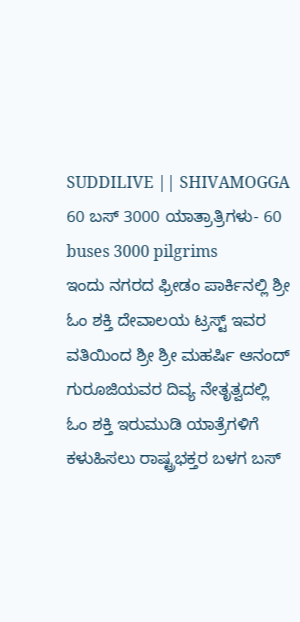SUDDILIVE || SHIVAMOGGA
60 ಬಸ್ 3000 ಯಾತ್ರಾತ್ರಿಗಳು- 60 buses 3000 pilgrims
ಇಂದು ನಗರದ ಫ್ರೀಡಂ ಪಾರ್ಕಿನಲ್ಲಿ ಶ್ರೀ ಓಂ ಶಕ್ತಿ ದೇವಾಲಯ ಟ್ರಸ್ಟ್ ಇವರ ವತಿಯಿಂದ ಶ್ರೀ ಶ್ರೀ ಮಹರ್ಷಿ ಆನಂದ್ ಗುರೂಜಿಯವರ ದಿವ್ಯ ನೇತೃತ್ವದಲ್ಲಿ ಓಂ ಶಕ್ತಿ ಇರುಮುಡಿ ಯಾತ್ರೆಗಳಿಗೆ ಕಳುಹಿಸಲು ರಾಷ್ಟ್ರಭಕ್ತರ ಬಳಗ ಬಸ್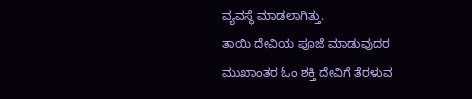ವ್ಯವಸ್ಥೆ ಮಾಡಲಾಗಿತ್ತು.
ತಾಯಿ ದೇವಿಯ ಪೂಜೆ ಮಾಡುವುದರ ಮುಖಾಂತರ ಓಂ ಶಕ್ತಿ ದೇವಿಗೆ ತೆರಳುವ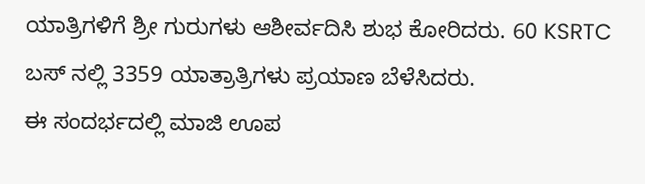ಯಾತ್ರಿಗಳಿಗೆ ಶ್ರೀ ಗುರುಗಳು ಆಶೀರ್ವದಿಸಿ ಶುಭ ಕೋರಿದರು. 60 KSRTC ಬಸ್ ನಲ್ಲಿ 3359 ಯಾತ್ರಾತ್ರಿಗಳು ಪ್ರಯಾಣ ಬೆಳೆಸಿದರು.
ಈ ಸಂದರ್ಭದಲ್ಲಿ ಮಾಜಿ ಊಪ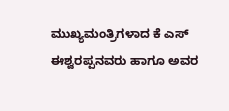ಮುಖ್ಯಮಂತ್ರಿಗಳಾದ ಕೆ ಎಸ್ ಈಶ್ವರಪ್ಪನವರು ಹಾಗೂ ಅವರ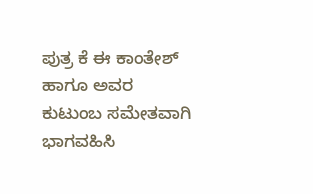ಪುತ್ರ ಕೆ ಈ ಕಾಂತೇಶ್ ಹಾಗೂ ಅವರ ಕುಟುಂಬ ಸಮೇತವಾಗಿ ಭಾಗವಹಿಸಿ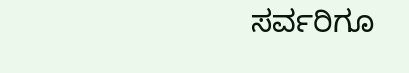ಸರ್ವರಿಗೂ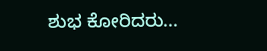ಶುಭ ಕೋರಿದರು...